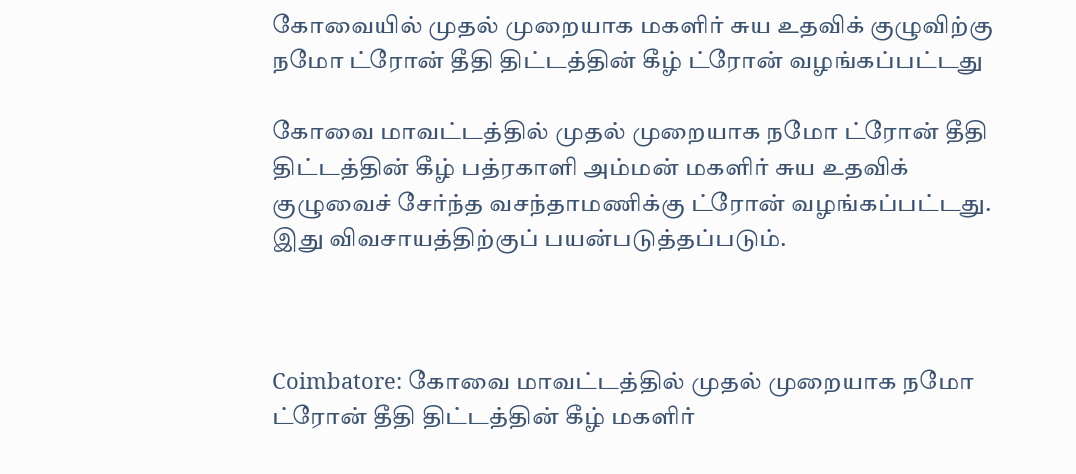கோவையில் முதல் முறையாக மகளிர் சுய உதவிக் குழுவிற்கு நமோ ட்ரோன் தீதி திட்டத்தின் கீழ் ட்ரோன் வழங்கப்பட்டது

கோவை மாவட்டத்தில் முதல் முறையாக நமோ ட்ரோன் தீதி திட்டத்தின் கீழ் பத்ரகாளி அம்மன் மகளிர் சுய உதவிக் குழுவைச் சேர்ந்த வசந்தாமணிக்கு ட்ரோன் வழங்கப்பட்டது. இது விவசாயத்திற்குப் பயன்படுத்தப்படும்.



Coimbatore: கோவை மாவட்டத்தில் முதல் முறையாக நமோ ட்ரோன் தீதி திட்டத்தின் கீழ் மகளிர்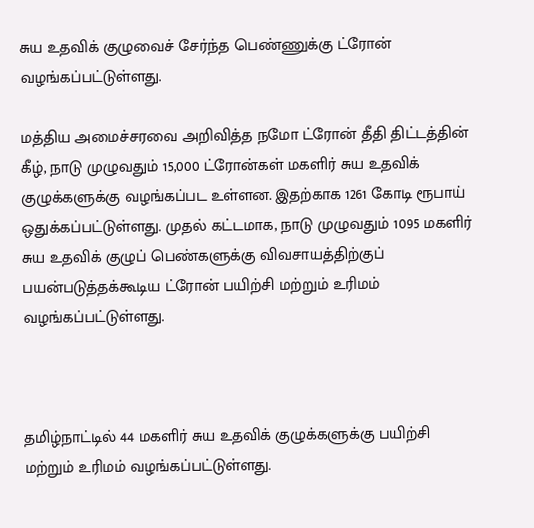சுய உதவிக் குழுவைச் சேர்ந்த பெண்ணுக்கு ட்ரோன் வழங்கப்பட்டுள்ளது.

மத்திய அமைச்சரவை அறிவித்த நமோ ட்ரோன் தீதி திட்டத்தின் கீழ், நாடு முழுவதும் 15,000 ட்ரோன்கள் மகளிர் சுய உதவிக் குழுக்களுக்கு வழங்கப்பட உள்ளன. இதற்காக 1261 கோடி ரூபாய் ஒதுக்கப்பட்டுள்ளது. முதல் கட்டமாக, நாடு முழுவதும் 1095 மகளிர் சுய உதவிக் குழுப் பெண்களுக்கு விவசாயத்திற்குப் பயன்படுத்தக்கூடிய ட்ரோன் பயிற்சி மற்றும் உரிமம் வழங்கப்பட்டுள்ளது.



தமிழ்நாட்டில் 44 மகளிர் சுய உதவிக் குழுக்களுக்கு பயிற்சி மற்றும் உரிமம் வழங்கப்பட்டுள்ளது.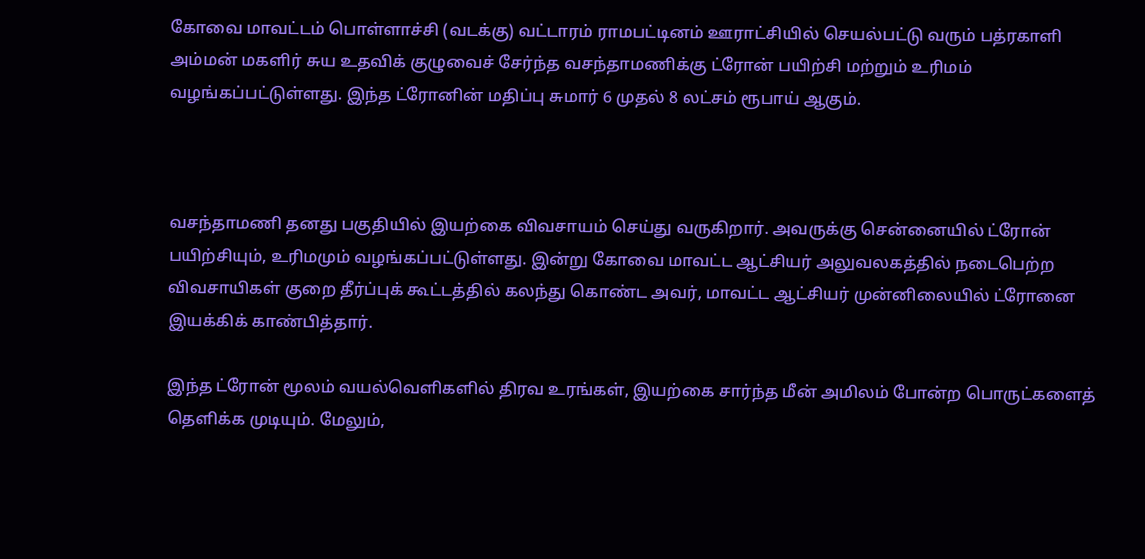கோவை மாவட்டம் பொள்ளாச்சி (வடக்கு) வட்டாரம் ராமபட்டினம் ஊராட்சியில் செயல்பட்டு வரும் பத்ரகாளி அம்மன் மகளிர் சுய உதவிக் குழுவைச் சேர்ந்த வசந்தாமணிக்கு ட்ரோன் பயிற்சி மற்றும் உரிமம் வழங்கப்பட்டுள்ளது. இந்த ட்ரோனின் மதிப்பு சுமார் 6 முதல் 8 லட்சம் ரூபாய் ஆகும்.



வசந்தாமணி தனது பகுதியில் இயற்கை விவசாயம் செய்து வருகிறார். அவருக்கு சென்னையில் ட்ரோன் பயிற்சியும், உரிமமும் வழங்கப்பட்டுள்ளது. இன்று கோவை மாவட்ட ஆட்சியர் அலுவலகத்தில் நடைபெற்ற விவசாயிகள் குறை தீர்ப்புக் கூட்டத்தில் கலந்து கொண்ட அவர், மாவட்ட ஆட்சியர் முன்னிலையில் ட்ரோனை இயக்கிக் காண்பித்தார்.

இந்த ட்ரோன் மூலம் வயல்வெளிகளில் திரவ உரங்கள், இயற்கை சார்ந்த மீன் அமிலம் போன்ற பொருட்களைத் தெளிக்க முடியும். மேலும்,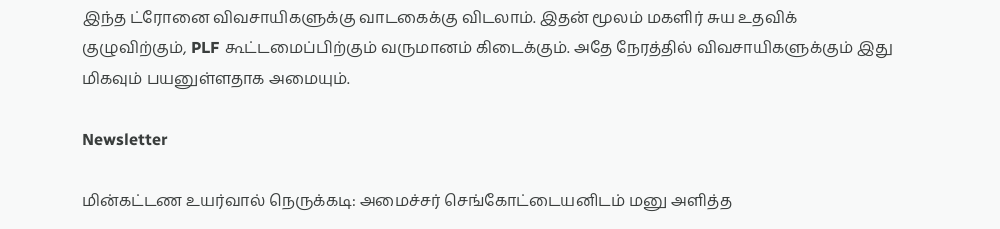இந்த ட்ரோனை விவசாயிகளுக்கு வாடகைக்கு விடலாம். இதன் மூலம் மகளிர் சுய உதவிக் குழுவிற்கும், PLF கூட்டமைப்பிற்கும் வருமானம் கிடைக்கும். அதே நேரத்தில் விவசாயிகளுக்கும் இது மிகவும் பயனுள்ளதாக அமையும்.

Newsletter

மின்கட்டண உயர்வால் நெருக்கடி: அமைச்சர் செங்கோட்டையனிடம் மனு அளித்த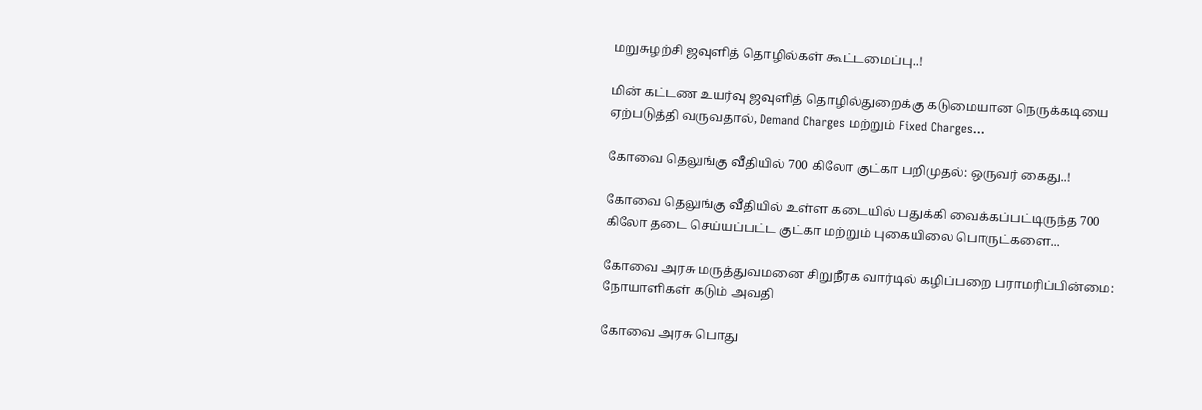மறுசுழற்சி ஜவுளித் தொழில்கள் கூட்டமைப்பு..!

மின் கட்டண உயர்வு ஜவுளித் தொழில்துறைக்கு கடுமையான நெருக்கடியை ஏற்படுத்தி வருவதால், Demand Charges மற்றும் Fixed Charges...

கோவை தெலுங்கு வீதியில் 700 கிலோ குட்கா பறிமுதல்: ஒருவர் கைது..!

கோவை தெலுங்கு வீதியில் உள்ள கடையில் பதுக்கி வைக்கப்பட்டிருந்த 700 கிலோ தடை செய்யப்பட்ட குட்கா மற்றும் புகையிலை பொருட்களை...

கோவை அரசு மருத்துவமனை சிறுநீரக வார்டில் கழிப்பறை பராமரிப்பின்மை: நோயாளிகள் கடும் அவதி

கோவை அரசு பொது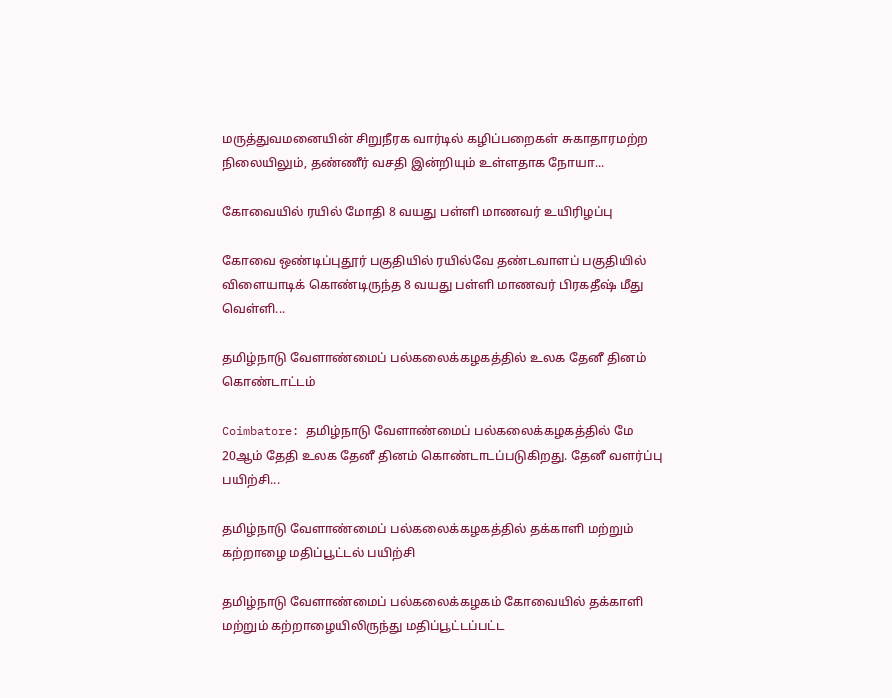மருத்துவமனையின் சிறுநீரக வார்டில் கழிப்பறைகள் சுகாதாரமற்ற நிலையிலும், தண்ணீர் வசதி இன்றியும் உள்ளதாக நோயா...

கோவையில் ரயில் மோதி 8 வயது பள்ளி மாணவர் உயிரிழப்பு

கோவை ஒண்டிப்புதூர் பகுதியில் ரயில்வே தண்டவாளப் பகுதியில் விளையாடிக் கொண்டிருந்த 8 வயது பள்ளி மாணவர் பிரகதீஷ் மீது வெள்ளி...

தமிழ்நாடு வேளாண்மைப் பல்கலைக்கழகத்தில் உலக தேனீ தினம் கொண்டாட்டம்

Coimbatore: தமிழ்நாடு வேளாண்மைப் பல்கலைக்கழகத்தில் மே 20ஆம் தேதி உலக தேனீ தினம் கொண்டாடப்படுகிறது. தேனீ வளர்ப்பு பயிற்சி...

தமிழ்நாடு வேளாண்மைப் பல்கலைக்கழகத்தில் தக்காளி மற்றும் கற்றாழை மதிப்பூட்டல் பயிற்சி

தமிழ்நாடு வேளாண்மைப் பல்கலைக்கழகம் கோவையில் தக்காளி மற்றும் கற்றாழையிலிருந்து மதிப்பூட்டப்பட்ட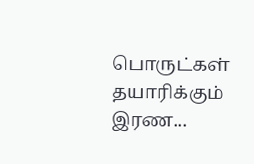பொருட்கள் தயாரிக்கும் இரண...